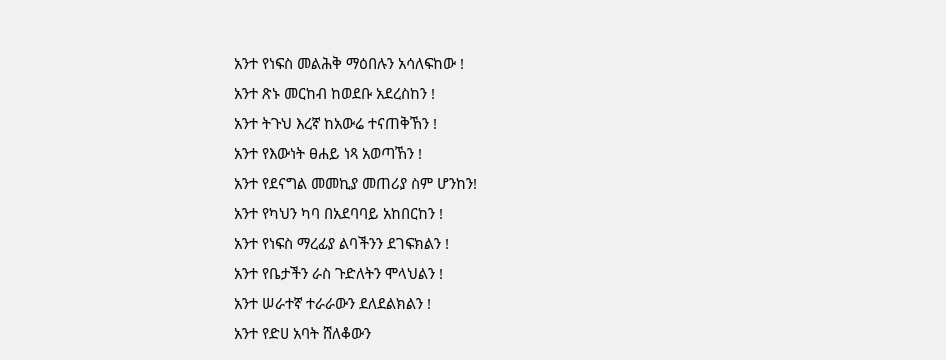አንተ የነፍስ መልሕቅ ማዕበሉን አሳለፍከው !
አንተ ጽኑ መርከብ ከወደቡ አደረስከን !
አንተ ትጉህ እረኛ ከአውሬ ተናጠቅኸን !
አንተ የእውነት ፀሐይ ነጻ አወጣኸን !
አንተ የደናግል መመኪያ መጠሪያ ስም ሆንከን!
አንተ የካህን ካባ በአደባባይ አከበርከን !
አንተ የነፍስ ማረፊያ ልባችንን ደገፍክልን !
አንተ የቤታችን ራስ ጉድለትን ሞላህልን !
አንተ ሠራተኛ ተራራውን ደለደልክልን !
አንተ የድሀ አባት ሸለቆውን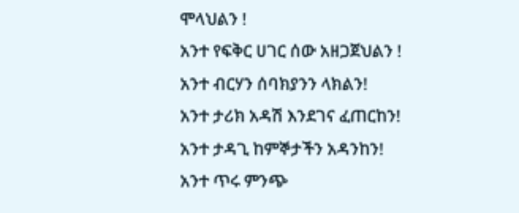ሞላህልን !
አንተ የፍቅር ሀገር ሰው አዘጋጀህልን !
አንተ ብርሃን ሰባክያንን ላክልን!
አንተ ታሪክ አዳሽ እንደገና ፈጠርከን!
አንተ ታዳጊ ከምኞታችን አዳንከን!
አንተ ጥሩ ምንጭ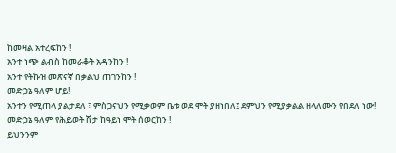ከመዛል አተረፍከን !
አንተ ነጭ ልብስ ከመራቆት አዳንከን !
አንተ የትኩዝ መጽናኛ በቃልህ ጠገንከን !
መድኃኔ ዓለም ሆይ!
አንተን የሚጠላ ያልታደለ ፣ ምስጋናህን የሚቃወም ቤቱ ወደ ሞት ያዘነበለ፤ ደምህን የሚያቃልል ዘላለሙን የበደለ ነው!
መድኃኔ ዓለም የሕይወት ሽታ ከዓይነ ሞት ሰወርከን !
ይህንንም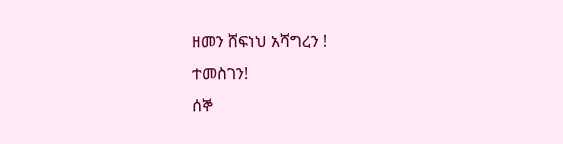ዘመን ሸፍነህ አሻግረን !
ተመስገን!
ሰኞ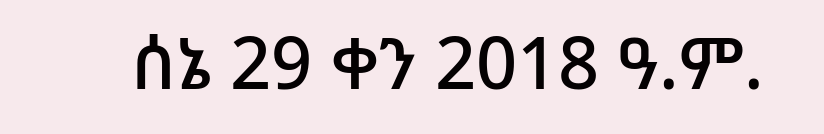ሰኔ 29 ቀን 2018 ዓ.ም.